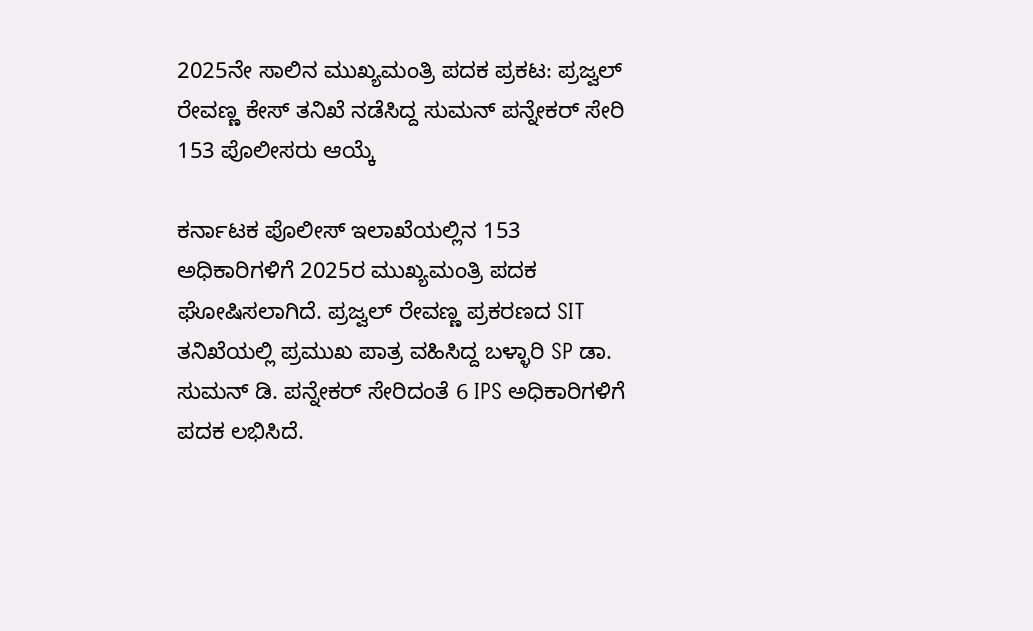2025ನೇ ಸಾಲಿನ ಮುಖ್ಯಮಂತ್ರಿ ಪದಕ ಪ್ರಕಟ: ಪ್ರಜ್ವಲ್ ರೇವಣ್ಣ ಕೇಸ್ ತನಿಖೆ ನಡೆಸಿದ್ದ ಸುಮನ್ ಪನ್ನೇಕರ್‌ ಸೇರಿ 153 ಪೊಲೀಸರು ಆಯ್ಕೆ

ಕರ್ನಾಟಕ ಪೊಲೀಸ್ ಇಲಾಖೆಯಲ್ಲಿನ 153 ಅಧಿಕಾರಿಗಳಿಗೆ 2025ರ ಮುಖ್ಯಮಂತ್ರಿ ಪದಕ ಘೋಷಿಸಲಾಗಿದೆ. ಪ್ರಜ್ವಲ್ ರೇವಣ್ಣ ಪ್ರಕರಣದ SIT ತನಿಖೆಯಲ್ಲಿ ಪ್ರಮುಖ ಪಾತ್ರ ವಹಿಸಿದ್ದ ಬಳ್ಳಾರಿ SP ಡಾ. ಸುಮನ್ ಡಿ. ಪನ್ನೇಕರ್ ಸೇರಿದಂತೆ 6 IPS ಅಧಿಕಾರಿಗಳಿಗೆ ಪದಕ ಲಭಿಸಿದೆ.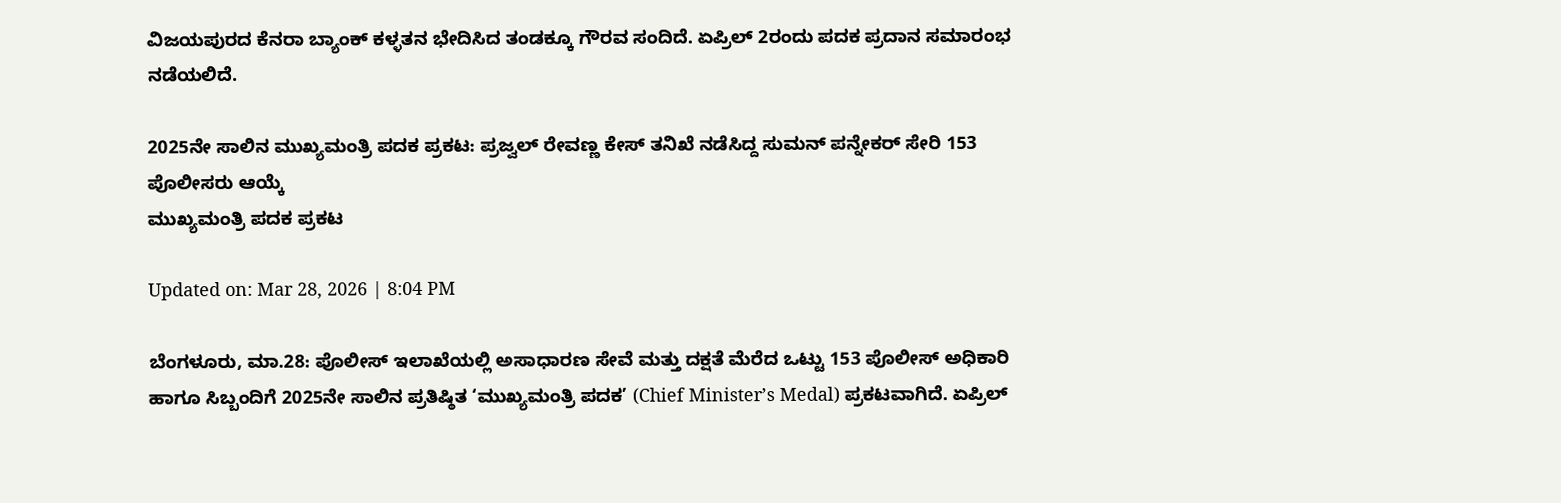ವಿಜಯಪುರದ ಕೆನರಾ ಬ್ಯಾಂಕ್ ಕಳ್ಳತನ ಭೇದಿಸಿದ ತಂಡಕ್ಕೂ ಗೌರವ ಸಂದಿದೆ. ಏಪ್ರಿಲ್ 2ರಂದು ಪದಕ ಪ್ರದಾನ ಸಮಾರಂಭ ನಡೆಯಲಿದೆ.

2025ನೇ ಸಾಲಿನ ಮುಖ್ಯಮಂತ್ರಿ ಪದಕ ಪ್ರಕಟ: ಪ್ರಜ್ವಲ್ ರೇವಣ್ಣ ಕೇಸ್ ತನಿಖೆ ನಡೆಸಿದ್ದ ಸುಮನ್ ಪನ್ನೇಕರ್‌ ಸೇರಿ 153 ಪೊಲೀಸರು ಆಯ್ಕೆ
ಮುಖ್ಯಮಂತ್ರಿ ಪದಕ ಪ್ರಕಟ

Updated on: Mar 28, 2026 | 8:04 PM

ಬೆಂಗಳೂರು, ಮಾ.28: ಪೊಲೀಸ್ ಇಲಾಖೆಯಲ್ಲಿ ಅಸಾಧಾರಣ ಸೇವೆ ಮತ್ತು ದಕ್ಷತೆ ಮೆರೆದ ಒಟ್ಟು 153 ಪೊಲೀಸ್ ಅಧಿಕಾರಿ ಹಾಗೂ ಸಿಬ್ಬಂದಿಗೆ 2025ನೇ ಸಾಲಿನ ಪ್ರತಿಷ್ಠಿತ ‘ಮುಖ್ಯಮಂತ್ರಿ ಪದಕ’ (Chief Minister’s Medal) ಪ್ರಕಟವಾಗಿದೆ. ಏಪ್ರಿಲ್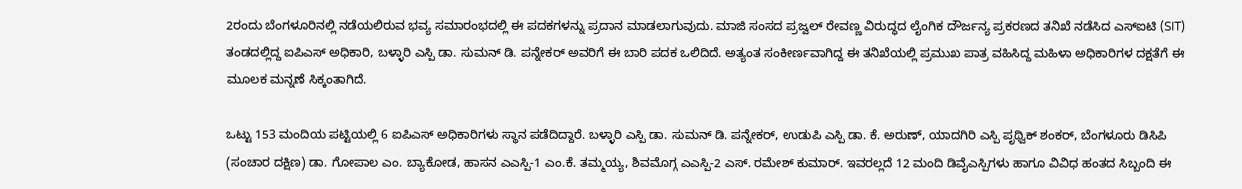2ರಂದು ಬೆಂಗಳೂರಿನಲ್ಲಿ ನಡೆಯಲಿರುವ ಭವ್ಯ ಸಮಾರಂಭದಲ್ಲಿ ಈ ಪದಕಗಳನ್ನು ಪ್ರದಾನ ಮಾಡಲಾಗುವುದು. ಮಾಜಿ ಸಂಸದ ಪ್ರಜ್ವಲ್ ರೇವಣ್ಣ ವಿರುದ್ಧದ ಲೈಂಗಿಕ ದೌರ್ಜನ್ಯ ಪ್ರಕರಣದ ತನಿಖೆ ನಡೆಸಿದ ಎಸ್‌ಐಟಿ (SIT) ತಂಡದಲ್ಲಿದ್ದ ಐಪಿಎಸ್ ಅಧಿಕಾರಿ, ಬಳ್ಳಾರಿ ಎಸ್ಪಿ ಡಾ. ಸುಮನ್ ಡಿ. ಪನ್ನೇಕರ್ ಅವರಿಗೆ ಈ ಬಾರಿ ಪದಕ ಒಲಿದಿದೆ. ಅತ್ಯಂತ ಸಂಕೀರ್ಣವಾಗಿದ್ದ ಈ ತನಿಖೆಯಲ್ಲಿ ಪ್ರಮುಖ ಪಾತ್ರ ವಹಿಸಿದ್ದ ಮಹಿಳಾ ಅಧಿಕಾರಿಗಳ ದಕ್ಷತೆಗೆ ಈ ಮೂಲಕ ಮನ್ನಣೆ ಸಿಕ್ಕಂತಾಗಿದೆ.

ಒಟ್ಟು 153 ಮಂದಿಯ ಪಟ್ಟಿಯಲ್ಲಿ 6 ಐಪಿಎಸ್ ಅಧಿಕಾರಿಗಳು ಸ್ಥಾನ ಪಡೆದಿದ್ದಾರೆ. ಬಳ್ಳಾರಿ ಎಸ್ಪಿ ಡಾ. ಸುಮನ್ ಡಿ. ಪನ್ನೇಕರ್, ಉಡುಪಿ ಎಸ್ಪಿ ಡಾ. ಕೆ. ಅರುಣ್, ಯಾದಗಿರಿ ಎಸ್ಪಿ ಪೃಥ್ವಿಕ್ ಶಂಕರ್, ಬೆಂಗಳೂರು ಡಿಸಿಪಿ (ಸಂಚಾರ ದಕ್ಷಿಣ) ಡಾ. ಗೋಪಾಲ ಎಂ. ಬ್ಯಾಕೋಡ, ಹಾಸನ ಎಎಸ್ಪಿ-1 ಎಂ.ಕೆ. ತಮ್ಮಯ್ಯ, ಶಿವಮೊಗ್ಗ ಎಎಸ್ಪಿ-2 ಎಸ್. ರಮೇಶ್ ಕುಮಾರ್. ಇವರಲ್ಲದೆ 12 ಮಂದಿ ಡಿವೈಎಸ್ಪಿಗಳು ಹಾಗೂ ವಿವಿಧ ಹಂತದ ಸಿಬ್ಬಂದಿ ಈ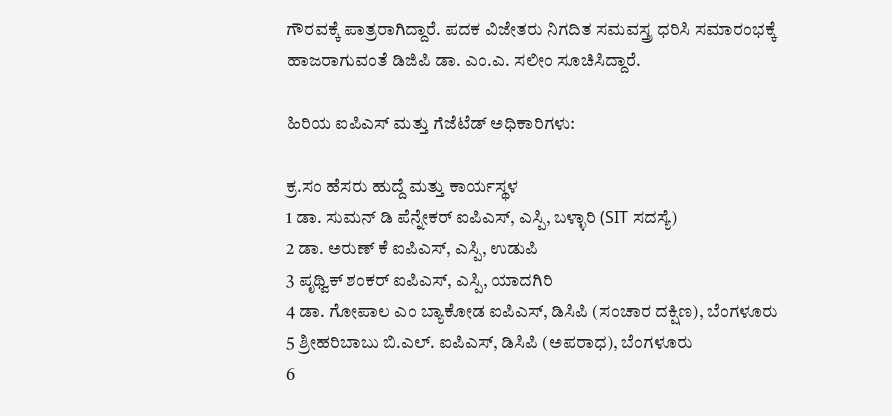ಗೌರವಕ್ಕೆ ಪಾತ್ರರಾಗಿದ್ದಾರೆ. ಪದಕ ವಿಜೇತರು ನಿಗದಿತ ಸಮವಸ್ತ್ರ ಧರಿಸಿ ಸಮಾರಂಭಕ್ಕೆ ಹಾಜರಾಗುವಂತೆ ಡಿಜಿಪಿ ಡಾ. ಎಂ.ಎ. ಸಲೀಂ ಸೂಚಿಸಿದ್ದಾರೆ.

ಹಿರಿಯ ಐಪಿಎಸ್ ಮತ್ತು ಗೆಜೆಟೆಡ್ ಅಧಿಕಾರಿಗಳು:

ಕ್ರ.ಸಂ ಹೆಸರು ಹುದ್ದೆ ಮತ್ತು ಕಾರ್ಯಸ್ಥಳ
1 ಡಾ. ಸುಮನ್ ಡಿ ಪೆನ್ನೇಕರ್ ಐಪಿಎಸ್, ಎಸ್ಪಿ, ಬಳ್ಳಾರಿ (SIT ಸದಸ್ಯೆ)
2 ಡಾ. ಅರುಣ್ ಕೆ ಐಪಿಎಸ್, ಎಸ್ಪಿ, ಉಡುಪಿ
3 ಪೃಥ್ವಿಕ್ ಶಂಕರ್ ಐಪಿಎಸ್, ಎಸ್ಪಿ, ಯಾದಗಿರಿ
4 ಡಾ. ಗೋಪಾಲ ಎಂ ಬ್ಯಾಕೋಡ ಐಪಿಎಸ್, ಡಿಸಿಪಿ (ಸಂಚಾರ ದಕ್ಷಿಣ), ಬೆಂಗಳೂರು
5 ಶ್ರೀಹರಿಬಾಬು ಬಿ.ಎಲ್. ಐಪಿಎಸ್, ಡಿಸಿಪಿ (ಅಪರಾಧ), ಬೆಂಗಳೂರು
6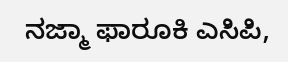ನಜ್ಮಾ ಫಾರೂಕಿ ಎಸಿಪಿ,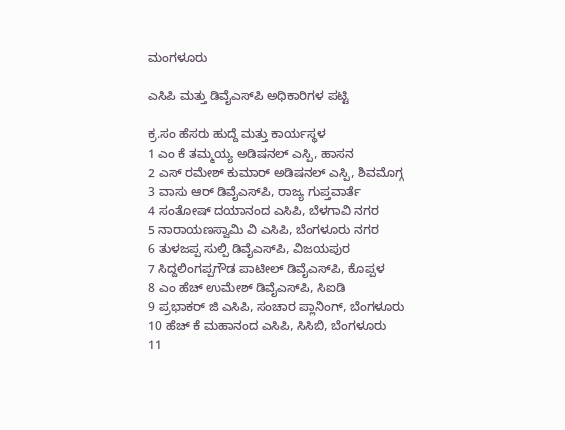ಮಂಗಳೂರು

ಎಸಿಪಿ ಮತ್ತು ಡಿವೈಎಸ್‌ಪಿ ಅಧಿಕಾರಿಗಳ ಪಟ್ಟಿ

ಕ್ರ.ಸಂ ಹೆಸರು ಹುದ್ದೆ ಮತ್ತು ಕಾರ್ಯಸ್ಥಳ
1 ಎಂ ಕೆ ತಮ್ಮಯ್ಯ ಅಡಿಷನಲ್ ಎಸ್ಪಿ, ಹಾಸನ
2 ಎಸ್ ರಮೇಶ್ ಕುಮಾರ್ ಅಡಿಷನಲ್ ಎಸ್ಪಿ, ಶಿವಮೊಗ್ಗ
3 ವಾಸು ಆರ್ ಡಿವೈಎಸ್‌ಪಿ, ರಾಜ್ಯ ಗುಪ್ತವಾರ್ತೆ
4 ಸಂತೋಷ್ ದಯಾನಂದ ಎಸಿಪಿ, ಬೆಳಗಾವಿ ನಗರ
5 ನಾರಾಯಣಸ್ವಾಮಿ ವಿ ಎಸಿಪಿ, ಬೆಂಗಳೂರು ನಗರ
6 ತುಳಜಪ್ಪ ಸುಲ್ಪಿ ಡಿವೈಎಸ್‌ಪಿ, ವಿಜಯಪುರ
7 ಸಿದ್ದಲಿಂಗಪ್ಪಗೌಡ ಪಾಟೀಲ್ ಡಿವೈಎಸ್‌ಪಿ, ಕೊಪ್ಪಳ
8 ಎಂ ಹೆಚ್ ಉಮೇಶ್ ಡಿವೈಎಸ್‌ಪಿ, ಸಿಐಡಿ
9 ಪ್ರಭಾಕರ್ ಜಿ ಎಸಿಪಿ, ಸಂಚಾರ ಪ್ಲಾನಿಂಗ್, ಬೆಂಗಳೂರು
10 ಹೆಚ್ ಕೆ ಮಹಾನಂದ ಎಸಿಪಿ, ಸಿಸಿಬಿ, ಬೆಂಗಳೂರು
11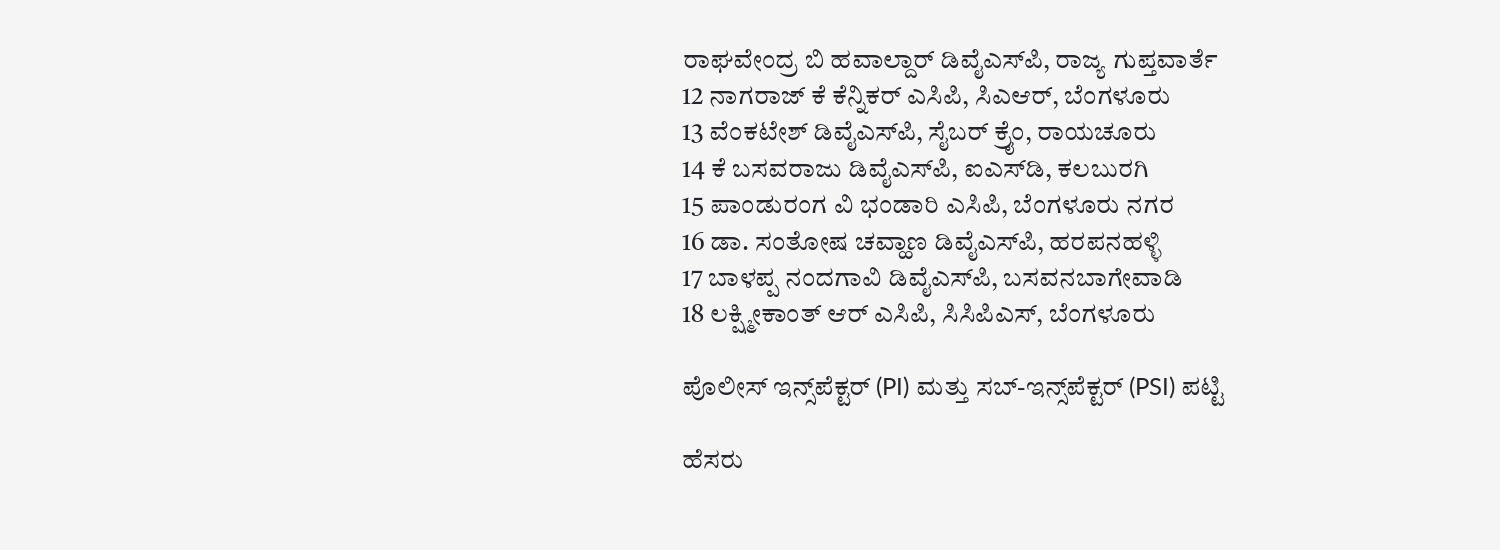ರಾಘವೇಂದ್ರ ಬಿ ಹವಾಲ್ದಾರ್ ಡಿವೈಎಸ್‌ಪಿ, ರಾಜ್ಯ ಗುಪ್ತವಾರ್ತೆ
12 ನಾಗರಾಜ್ ಕೆ ಕೆನ್ನಿಕರ್ ಎಸಿಪಿ, ಸಿಎಆರ್, ಬೆಂಗಳೂರು
13 ವೆಂಕಟೇಶ್ ಡಿವೈಎಸ್‌ಪಿ, ಸೈಬರ್ ಕ್ರೈಂ, ರಾಯಚೂರು
14 ಕೆ ಬಸವರಾಜು ಡಿವೈಎಸ್‌ಪಿ, ಐಎಸ್‌ಡಿ, ಕಲಬುರಗಿ
15 ಪಾಂಡುರಂಗ ವಿ ಭಂಡಾರಿ ಎಸಿಪಿ, ಬೆಂಗಳೂರು ನಗರ
16 ಡಾ. ಸಂತೋಷ ಚವ್ಹಾಣ ಡಿವೈಎಸ್‌ಪಿ, ಹರಪನಹಳ್ಳಿ
17 ಬಾಳಪ್ಪ ನಂದಗಾವಿ ಡಿವೈಎಸ್‌ಪಿ, ಬಸವನಬಾಗೇವಾಡಿ
18 ಲಕ್ಷ್ಮೀಕಾಂತ್ ಆರ್ ಎಸಿಪಿ, ಸಿಸಿಪಿಎಸ್, ಬೆಂಗಳೂರು

ಪೊಲೀಸ್ ಇನ್ಸ್‌ಪೆಕ್ಟರ್ (PI) ಮತ್ತು ಸಬ್-ಇನ್ಸ್‌ಪೆಕ್ಟರ್ (PSI) ಪಟ್ಟಿ

ಹೆಸರು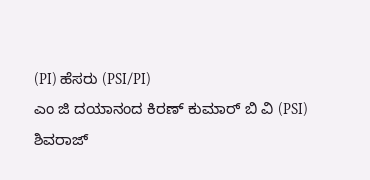(PI) ಹೆಸರು (PSI/PI)
ಎಂ ಜಿ ದಯಾನಂದ ಕಿರಣ್ ಕುಮಾರ್ ಬಿ ವಿ (PSI)
ಶಿವರಾಜ್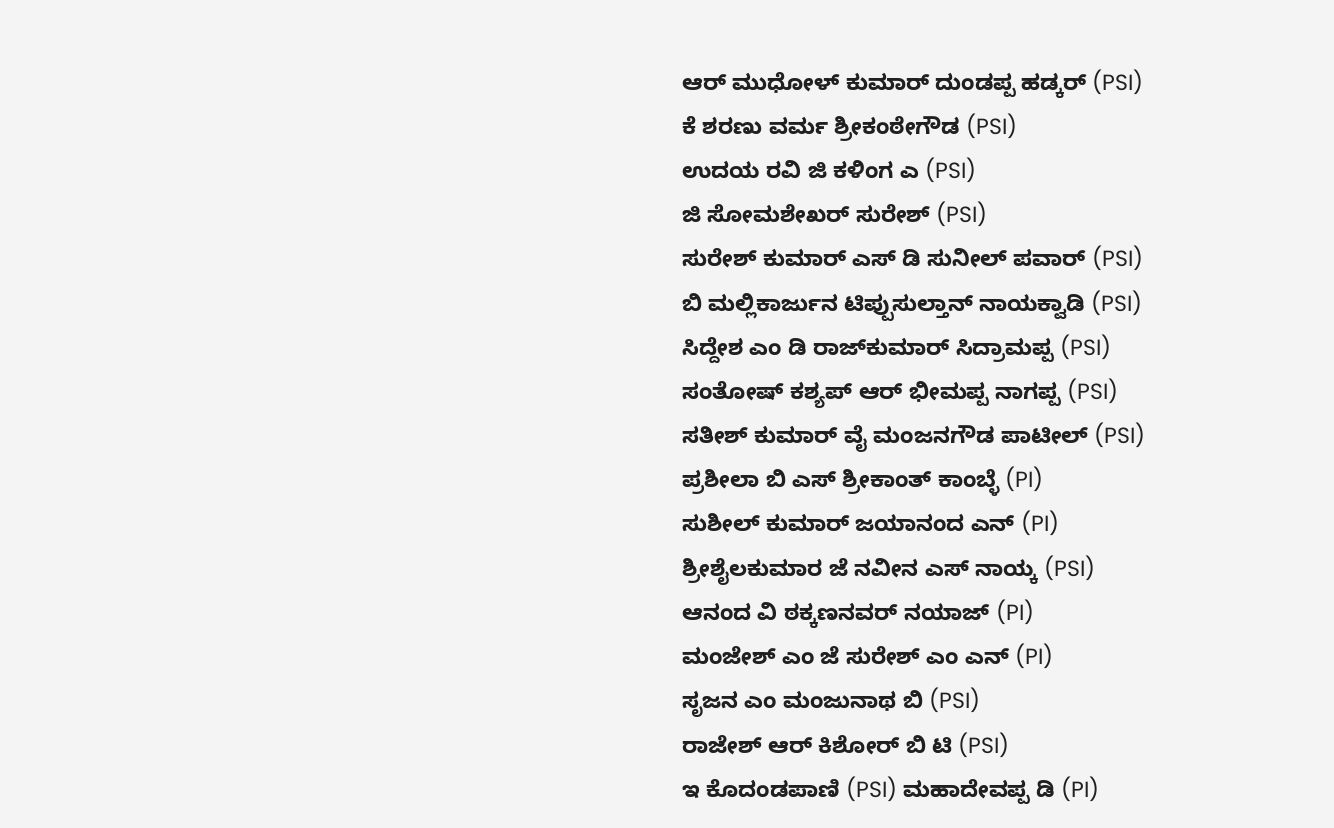ಆರ್ ಮುಧೋಳ್ ಕುಮಾರ್ ದುಂಡಪ್ಪ ಹಡ್ಕರ್ (PSI)
ಕೆ ಶರಣು ವರ್ಮ ಶ್ರೀಕಂಠೇಗೌಡ (PSI)
ಉದಯ ರವಿ ಜಿ ಕಳಿಂಗ ಎ (PSI)
ಜಿ ಸೋಮಶೇಖರ್ ಸುರೇಶ್ (PSI)
ಸುರೇಶ್ ಕುಮಾರ್ ಎಸ್ ಡಿ ಸುನೀಲ್ ಪವಾರ್ (PSI)
ಬಿ ಮಲ್ಲಿಕಾರ್ಜುನ ಟಿಪ್ಪುಸುಲ್ತಾನ್ ನಾಯಕ್ವಾಡಿ (PSI)
ಸಿದ್ದೇಶ ಎಂ ಡಿ ರಾಜ್‌ಕುಮಾರ್ ಸಿದ್ರಾಮಪ್ಪ (PSI)
ಸಂತೋಷ್ ಕಶ್ಯಪ್ ಆರ್ ಭೀಮಪ್ಪ ನಾಗಪ್ಪ (PSI)
ಸತೀಶ್ ಕುಮಾರ್ ವೈ ಮಂಜನಗೌಡ ಪಾಟೀಲ್ (PSI)
ಪ್ರಶೀಲಾ ಬಿ ಎಸ್ ಶ್ರೀಕಾಂತ್ ಕಾಂಬ್ಳೆ (PI)
ಸುಶೀಲ್ ಕುಮಾರ್ ಜಯಾನಂದ ಎನ್ (PI)
ಶ್ರೀಶೈಲಕುಮಾರ ಜೆ ನವೀನ ಎಸ್ ನಾಯ್ಕ (PSI)
ಆನಂದ ವಿ ಠಕ್ಕಣನವರ್ ನಯಾಜ್ (PI)
ಮಂಜೇಶ್ ಎಂ ಜೆ ಸುರೇಶ್ ಎಂ ಎನ್ (PI)
ಸೃಜನ ಎಂ ಮಂಜುನಾಥ ಬಿ (PSI)
ರಾಜೇಶ್ ಆರ್ ಕಿಶೋರ್ ಬಿ ಟಿ (PSI)
ಇ ಕೊದಂಡಪಾಣಿ (PSI) ಮಹಾದೇವಪ್ಪ ಡಿ (PI)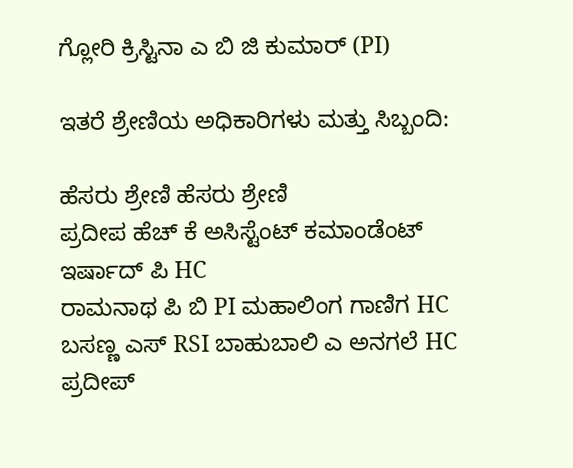ಗ್ಲೋರಿ ಕ್ರಿಸ್ಟಿನಾ ಎ ಬಿ ಜಿ ಕುಮಾರ್ (PI)

ಇತರೆ ಶ್ರೇಣಿಯ ಅಧಿಕಾರಿಗಳು ಮತ್ತು ಸಿಬ್ಬಂದಿ:

ಹೆಸರು ಶ್ರೇಣಿ ಹೆಸರು ಶ್ರೇಣಿ
ಪ್ರದೀಪ ಹೆಚ್ ಕೆ ಅಸಿಸ್ಟೆಂಟ್ ಕಮಾಂಡೆಂಟ್ ಇರ್ಷಾದ್ ಪಿ HC
ರಾಮನಾಥ ಪಿ ಬಿ PI ಮಹಾಲಿಂಗ ಗಾಣಿಗ HC
ಬಸಣ್ಣ ಎಸ್ RSI ಬಾಹುಬಾಲಿ ಎ ಅನಗಲೆ HC
ಪ್ರದೀಪ್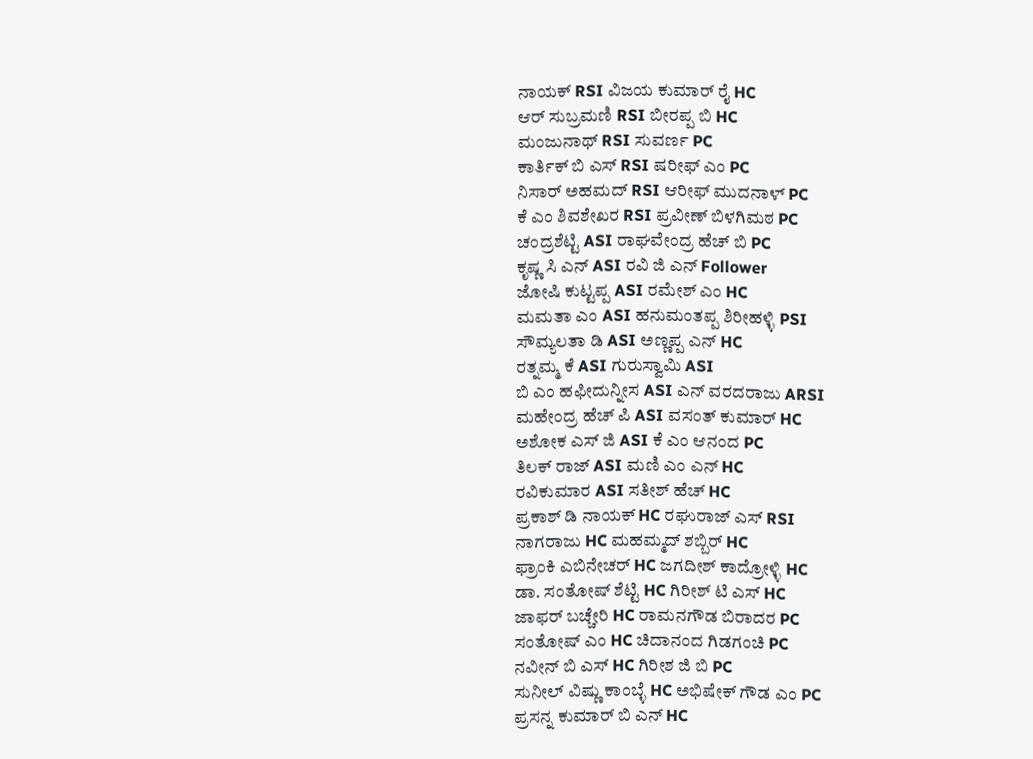ನಾಯಕ್ RSI ವಿಜಯ ಕುಮಾರ್ ರೈ HC
ಆರ್ ಸುಬ್ರಮಣಿ RSI ಬೀರಪ್ಪ ಬಿ HC
ಮಂಜುನಾಥ್ RSI ಸುವರ್ಣ PC
ಕಾರ್ತಿಕ್ ಬಿ ಎಸ್ RSI ಷರೀಫ್ ಎಂ PC
ನಿಸಾರ್ ಅಹಮದ್ RSI ಆರೀಫ್ ಮುದನಾಳ್ PC
ಕೆ ಎಂ ಶಿವಶೇಖರ RSI ಪ್ರವೀಣ್ ಬಿಳಗಿಮಠ PC
ಚಂದ್ರಶೆಟ್ಟಿ ASI ರಾಘವೇಂದ್ರ ಹೆಚ್ ಬಿ PC
ಕೃಷ್ಣ ಸಿ ಎನ್ ASI ರವಿ ಜಿ ಎನ್ Follower
ಜೋಷಿ ಕುಟ್ಟಪ್ಪ ASI ರಮೇಶ್ ಎಂ HC
ಮಮತಾ ಎಂ ASI ಹನುಮಂತಪ್ಪ ಶಿರೀಹಳ್ಳಿ PSI
ಸೌಮ್ಯಲತಾ ಡಿ ASI ಅಣ್ಣಪ್ಪ ಎನ್ HC
ರತ್ನಮ್ಮ ಕೆ ASI ಗುರುಸ್ವಾಮಿ ASI
ಬಿ ಎಂ ಹಫೀದುನ್ನೀಸ ASI ಎನ್ ವರದರಾಜು ARSI
ಮಹೇಂದ್ರ ಹೆಚ್ ಪಿ ASI ವಸಂತ್ ಕುಮಾರ್ HC
ಅಶೋಕ ಎಸ್ ಜಿ ASI ಕೆ ಎಂ ಆನಂದ PC
ತಿಲಕ್ ರಾಜ್ ASI ಮಣಿ ಎಂ ಎನ್ HC
ರವಿಕುಮಾರ ASI ಸತೀಶ್ ಹೆಚ್ HC
ಪ್ರಕಾಶ್ ಡಿ ನಾಯಕ್ HC ರಘುರಾಜ್ ಎಸ್ RSI
ನಾಗರಾಜು HC ಮಹಮ್ಮದ್ ಶಬ್ಬಿರ್ HC
ಫ್ರಾಂಕಿ ಎಬಿನೇಚರ್ HC ಜಗದೀಶ್ ಕಾದ್ರೋಳ್ಳಿ HC
ಡಾ. ಸಂತೋಷ್ ಶೆಟ್ಟಿ HC ಗಿರೀಶ್ ಟಿ ಎಸ್ HC
ಜಾಫರ್ ಬಚ್ಚೇರಿ HC ರಾಮನಗೌಡ ಬಿರಾದರ PC
ಸಂತೋಷ್ ಎಂ HC ಚಿದಾನಂದ ಗಿಡಗಂಚಿ PC
ನವೀನ್ ಬಿ ಎಸ್ HC ಗಿರೀಶ ಜಿ ಬಿ PC
ಸುನೀಲ್ ವಿಷ್ಣು ಕಾಂಬ್ಳೆ HC ಅಭಿಷೇಕ್ ಗೌಡ ಎಂ PC
ಪ್ರಸನ್ನ ಕುಮಾರ್ ಬಿ ಎನ್ HC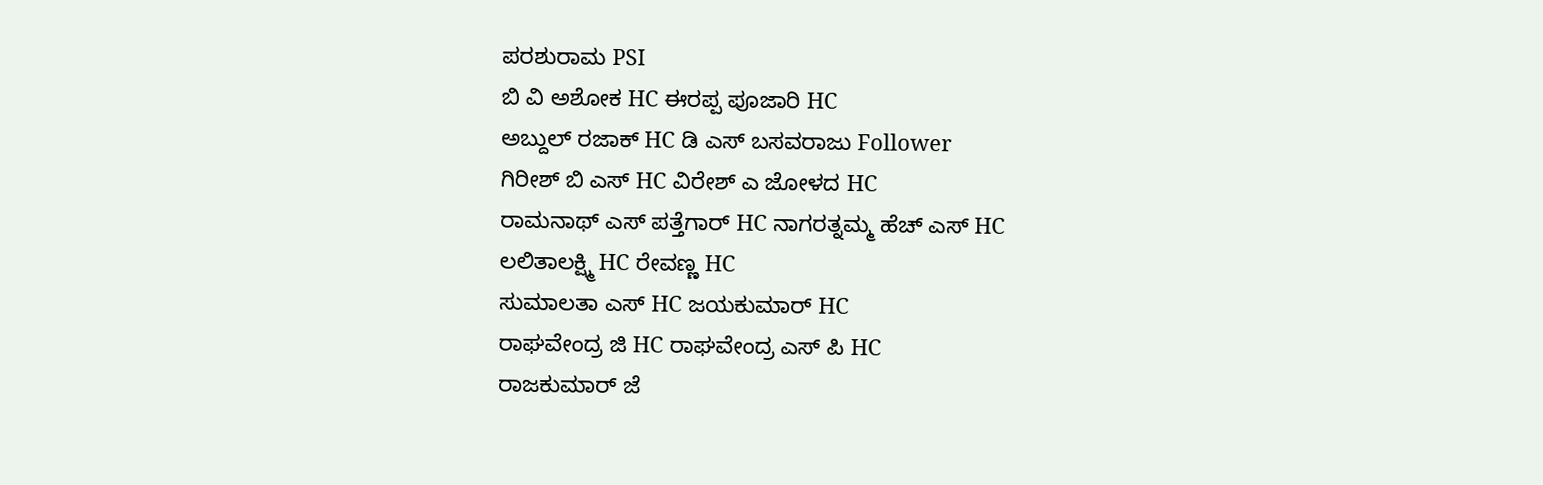ಪರಶುರಾಮ PSI
ಬಿ ವಿ ಅಶೋಕ HC ಈರಪ್ಪ ಪೂಜಾರಿ HC
ಅಬ್ದುಲ್ ರಜಾಕ್ HC ಡಿ ಎಸ್ ಬಸವರಾಜು Follower
ಗಿರೀಶ್ ಬಿ ಎಸ್ HC ವಿರೇಶ್ ಎ ಜೋಳದ HC
ರಾಮನಾಥ್ ಎಸ್ ಪತ್ತೆಗಾರ್ HC ನಾಗರತ್ನಮ್ಮ ಹೆಚ್ ಎಸ್ HC
ಲಲಿತಾಲಕ್ಷ್ಮಿ HC ರೇವಣ್ಣ HC
ಸುಮಾಲತಾ ಎಸ್ HC ಜಯಕುಮಾರ್ HC
ರಾಘವೇಂದ್ರ ಜಿ HC ರಾಘವೇಂದ್ರ ಎಸ್ ಪಿ HC
ರಾಜಕುಮಾರ್ ಜೆ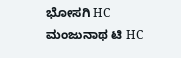ಭೋಸಗಿ HC ಮಂಜುನಾಥ ಟಿ HC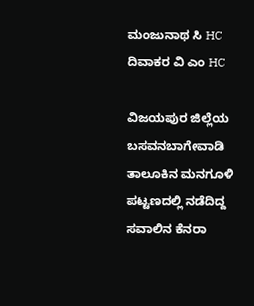ಮಂಜುನಾಥ ಸಿ HC ದಿವಾಕರ ವಿ ಎಂ HC

ವಿಜಯಪುರ ಜಿಲ್ಲೆಯ ಬಸವನಬಾಗೇವಾಡಿ ತಾಲೂಕಿನ ಮನಗೂಳಿ ಪಟ್ಟಣದಲ್ಲಿ ನಡೆದಿದ್ದ ಸವಾಲಿನ ಕೆನರಾ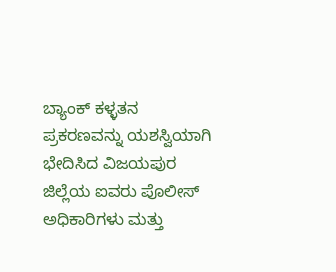ಬ್ಯಾಂಕ್ ಕಳ್ಳತನ ಪ್ರಕರಣವನ್ನು ಯಶಸ್ವಿಯಾಗಿ ಭೇದಿಸಿದ ವಿಜಯಪುರ ಜಿಲ್ಲೆಯ ಐವರು ಪೊಲೀಸ್ ಅಧಿಕಾರಿಗಳು ಮತ್ತು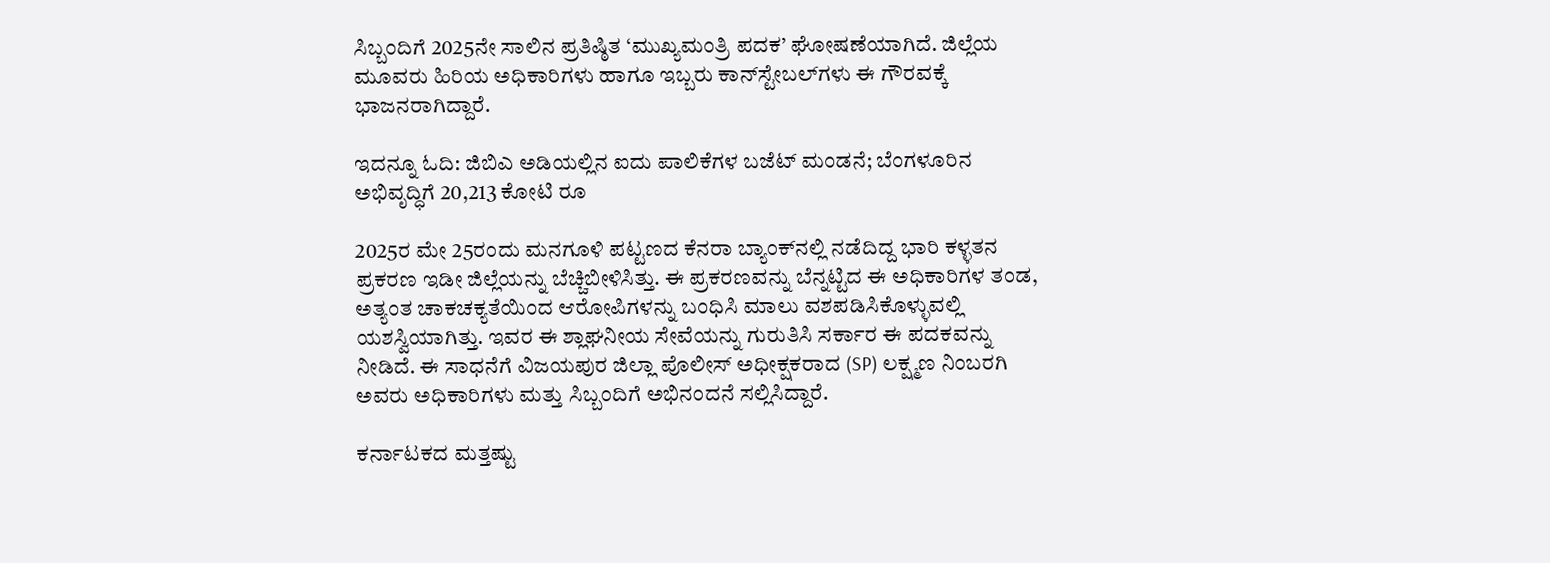ಸಿಬ್ಬಂದಿಗೆ 2025ನೇ ಸಾಲಿನ ಪ್ರತಿಷ್ಠಿತ ‘ಮುಖ್ಯಮಂತ್ರಿ ಪದಕ’ ಘೋಷಣೆಯಾಗಿದೆ. ಜಿಲ್ಲೆಯ ಮೂವರು ಹಿರಿಯ ಅಧಿಕಾರಿಗಳು ಹಾಗೂ ಇಬ್ಬರು ಕಾನ್‌ಸ್ಟೇಬಲ್‌ಗಳು ಈ ಗೌರವಕ್ಕೆ ಭಾಜನರಾಗಿದ್ದಾರೆ.

ಇದನ್ನೂ ಓದಿ: ಜಿಬಿಎ ಅಡಿಯಲ್ಲಿನ ಐದು ಪಾಲಿಕೆಗಳ ಬಜೆಟ್ ಮಂಡನೆ; ಬೆಂಗಳೂರಿನ ಅಭಿವೃದ್ಧಿಗೆ 20,213 ಕೋಟಿ ರೂ

2025ರ ಮೇ 25ರಂದು ಮನಗೂಳಿ ಪಟ್ಟಣದ ಕೆನರಾ ಬ್ಯಾಂಕ್‌ನಲ್ಲಿ ನಡೆದಿದ್ದ ಭಾರಿ ಕಳ್ಳತನ ಪ್ರಕರಣ ಇಡೀ ಜಿಲ್ಲೆಯನ್ನು ಬೆಚ್ಚಿಬೀಳಿಸಿತ್ತು. ಈ ಪ್ರಕರಣವನ್ನು ಬೆನ್ನಟ್ಟಿದ ಈ ಅಧಿಕಾರಿಗಳ ತಂಡ, ಅತ್ಯಂತ ಚಾಕಚಕ್ಯತೆಯಿಂದ ಆರೋಪಿಗಳನ್ನು ಬಂಧಿಸಿ ಮಾಲು ವಶಪಡಿಸಿಕೊಳ್ಳುವಲ್ಲಿ ಯಶಸ್ವಿಯಾಗಿತ್ತು. ಇವರ ಈ ಶ್ಲಾಘನೀಯ ಸೇವೆಯನ್ನು ಗುರುತಿಸಿ ಸರ್ಕಾರ ಈ ಪದಕವನ್ನು ನೀಡಿದೆ. ಈ ಸಾಧನೆಗೆ ವಿಜಯಪುರ ಜಿಲ್ಲಾ ಪೊಲೀಸ್ ಅಧೀಕ್ಷಕರಾದ (SP) ಲಕ್ಷ್ಮಣ ನಿಂಬರಗಿ ಅವರು ಅಧಿಕಾರಿಗಳು ಮತ್ತು ಸಿಬ್ಬಂದಿಗೆ ಅಭಿನಂದನೆ ಸಲ್ಲಿಸಿದ್ದಾರೆ.

ಕರ್ನಾಟಕದ ಮತ್ತಷ್ಟು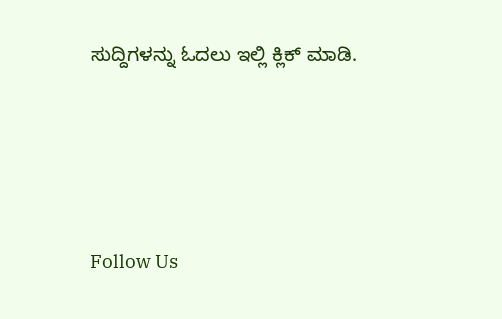ಸುದ್ದಿಗಳನ್ನು ಓದಲು ಇಲ್ಲಿ ಕ್ಲಿಕ್ ಮಾಡಿ.





Follow Us